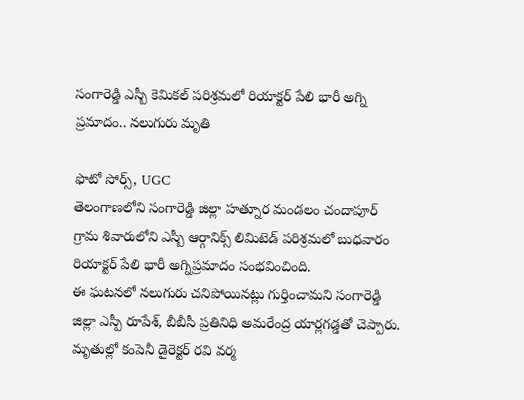సంగారెడ్డి ఎస్బీ కెమికల్ పరిశ్రమలో రియాక్టర్ పేలి భారీ అగ్ని ప్రమాదం.. నలుగురు మృతి

ఫొటో సోర్స్, UGC
తెలంగాణలోని సంగారెడ్డి జిల్లా హత్నూర మండలం చందాపూర్ గ్రామ శివారులోని ఎస్బీ ఆర్గానిక్స్ లిమిటెడ్ పరిశ్రమలో బుధవారం రియాక్టర్ పేలి భారీ అగ్నిప్రమాదం సంభవించింది.
ఈ ఘటనలో నలుగురు చనిపోయినట్లు గుర్తించామని సంగారెడ్డి జిల్లా ఎస్పీ రూపేశ్, బీబీసీ ప్రతినిధి అమరేంద్ర యార్లగడ్డతో చెప్పారు.
మృతుల్లో కంపెనీ డైరెక్టర్ రవి వర్మ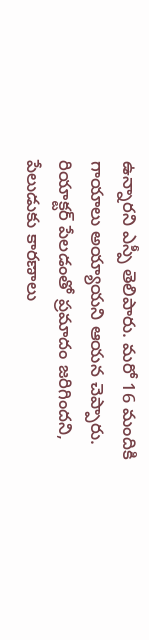ఉన్నారని ఎస్పీ తెలిపారు. మరో 16 మందికి గాయాలు అయ్యాయని ఆయన చెప్పారు.
రియాక్టర్ పేలడంతో ప్రమాదం జరిగిందని, పేలుడుకు కారణాలు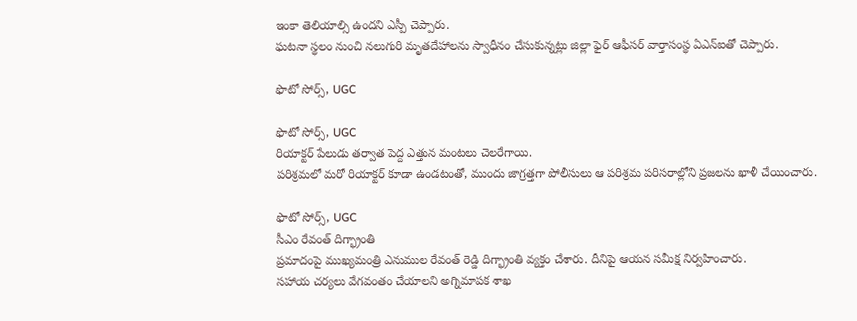ఇంకా తెలియాల్సి ఉందని ఎస్పీ చెప్పారు.
ఘటనా స్థలం నుంచి నలుగురి మృతదేహాలను స్వాధీనం చేసుకున్నట్లు జిల్లా ఫైర్ ఆఫీసర్ వార్తాసంస్థ ఏఎన్ఐతో చెప్పారు.

ఫొటో సోర్స్, UGC

ఫొటో సోర్స్, UGC
రియాక్టర్ పేలుడు తర్వాత పెద్ద ఎత్తున మంటలు చెలరేగాయి.
పరిశ్రమలో మరో రియాక్టర్ కూడా ఉండటంతో, ముందు జాగ్రత్తగా పోలీసులు ఆ పరిశ్రమ పరిసరాల్లోని ప్రజలను ఖాళీ చేయించారు.

ఫొటో సోర్స్, UGC
సీఎం రేవంత్ దిగ్భ్రాంతి
ప్రమాదంపై ముఖ్యమంత్రి ఎనుముల రేవంత్ రెడ్డి దిగ్భ్రాంతి వ్యక్తం చేశారు. దీనిపై ఆయన సమీక్ష నిర్వహించారు.
సహాయ చర్యలు వేగవంతం చేయాలని అగ్నిమాపక శాఖ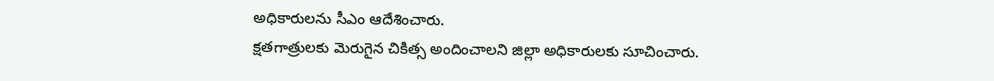అధికారులను సీఎం ఆదేశించారు.
క్షతగాత్రులకు మెరుగైన చికిత్స అందించాలని జిల్లా అధికారులకు సూచించారు.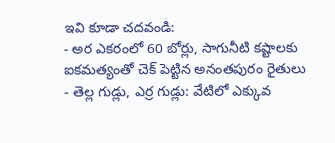ఇవి కూడా చదవండి:
- అర ఎకరంలో 60 బోర్లు, సాగునీటి కష్టాలకు ఐకమత్యంతో చెక్ పెట్టిన అనంతపురం రైతులు
- తెల్ల గుడ్లు, ఎర్ర గుడ్లు: వేటిలో ఎక్కువ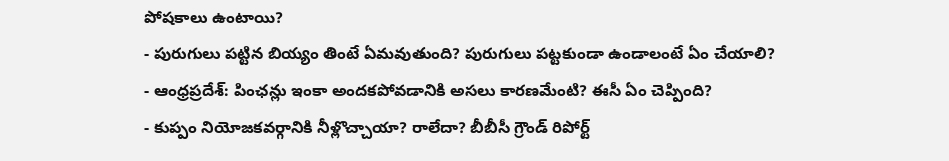పోషకాలు ఉంటాయి?
- పురుగులు పట్టిన బియ్యం తింటే ఏమవుతుంది? పురుగులు పట్టకుండా ఉండాలంటే ఏం చేయాలి?
- ఆంధ్రప్రదేశ్: పింఛన్లు ఇంకా అందకపోవడానికి అసలు కారణమేంటి? ఈసీ ఏం చెప్పింది?
- కుప్పం నియోజకవర్గానికి నీళ్లొచ్చాయా? రాలేదా? బీబీసీ గ్రౌండ్ రిపోర్ట్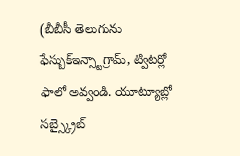(బీబీసీ తెలుగును ఫేస్బుక్ఇన్స్టాగ్రామ్, ట్విటర్లో ఫాలో అవ్వండి. యూట్యూబ్లో సబ్స్క్రైబ్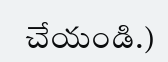చేయండి.)